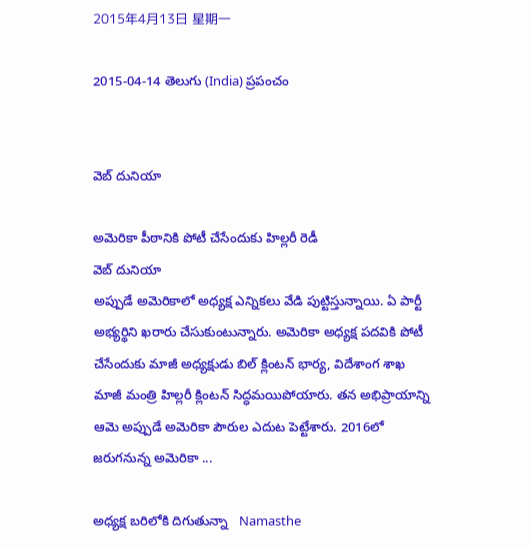2015年4月13日 星期一

2015-04-14 తెలుగు (India) ప్రపంచం


వెబ్ దునియా

అమెరికా పీఠానికి పోటీ చేసేందుకు హిల్లరీ రెడీ
వెబ్ దునియా
అప్పుడే అమెరికాలో అధ్యక్ష ఎన్నికలు వేడి పుట్టిస్తున్నాయి. ఏ పార్టీ అభ్యర్థిని ఖరారు చేసుకుంటున్నారు. అమెరికా అధ్యక్ష పదవికి పోటీ చేసేందుకు మాజీ అధ్యక్షుడు బిల్ క్లింటన్ భార్య, విదేశాంగ శాఖ మాజీ మంత్రి హిల్లరీ క్లింటన్ సిద్ధమయిపోయారు. తన అభిప్రాయాన్ని ఆమె అప్పుడే అమెరికా పౌరుల ఎదుట పెట్టేశారు. 2016లో జరుగనున్న అమెరికా ...

అధ్యక్ష బరిలోకి దిగుతున్నా   Namasthe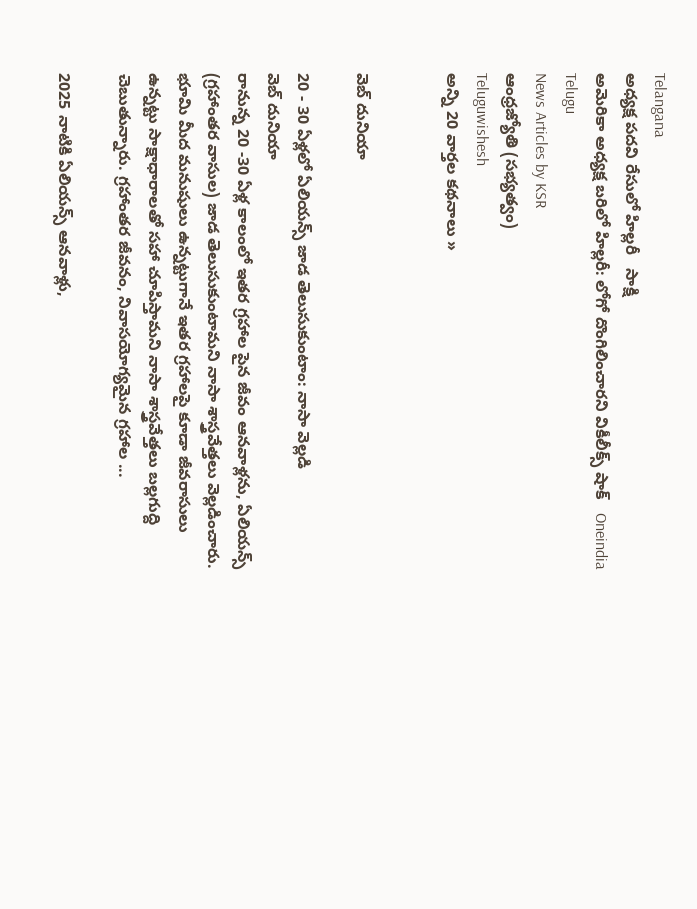Telangana
అధ్యక్ష పదవి రేసులో హిల్లరీ   సాక్షి
అమెరికా అధ్యక్ష బరిలో హిల్లరీ: లోగో దొంగిలించారని వికీలీక్స్ షాక్   Oneindia Telugu
News Articles by KSR
ఆంధ్రజ్యోతి (సభ్యత్వం)
Teluguwishesh
అన్ని 20 వార్తల కథనాలు »


వెబ్ దునియా

20 - 30 ఏళ్లలో ఏలియన్స్ జాడ తెలుసుకుంటాం: నాసా వెల్లడి
వెబ్ దునియా
రానున్న 20 -30 ఏళ్ల కాలంలో ఇతర గ్రహాల పైన జీవం ఆనవాళ్లను, ఏలియన్స్ (గ్రహాంతర వాసుల) జాడ తెలుసుకుంటామని నాసా శాస్త్రవేత్తలు వెల్లడించారు. భూమి మీద మనుషులు ఉన్నట్టుగానే ఇతర గ్రహాలపై కూడా జీవరాసులు ఉన్నట్టు సాక్షాధారాలతో సహా చూపిస్తామని నాసా శాస్త్రవేత్తలు బల్లగుద్ది చెబుతున్నారు. గ్రహాంతర జీవనం, నివాసయోగ్యమైన గ్రహాల ...

2025 నాటికి ఏలియన్స్ ఆనవాళ్లు,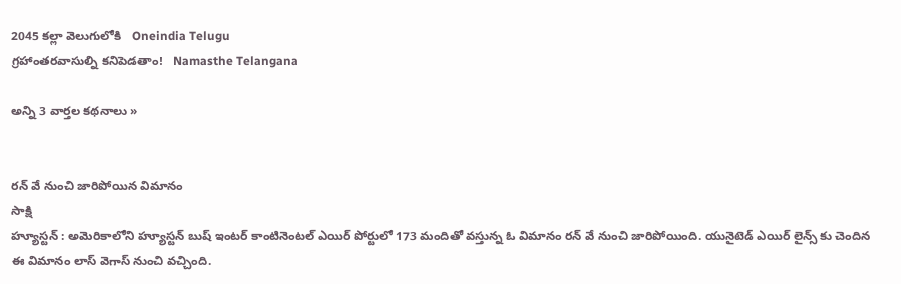2045 కల్లా వెలుగులోకి   Oneindia Telugu
గ్రహాంతరవాసుల్ని కనిపెడతాం!   Namasthe Telangana

అన్ని 3 వార్తల కథనాలు »


రన్ వే నుంచి జారిపోయిన విమానం
సాక్షి
హ్యూస్టన్ : అమెరికాలోని హ్యూస్టన్ బుష్ ఇంటర్ కాంటినెంటల్ ఎయిర్ పోర్టులో 173 మందితో వస్తున్న ఓ విమానం రన్ వే నుంచి జారిపోయింది. యునైటెడ్ ఎయిర్ లైన్స్ కు చెందిన ఈ విమానం లాస్ వెగాస్ నుంచి వచ్చింది.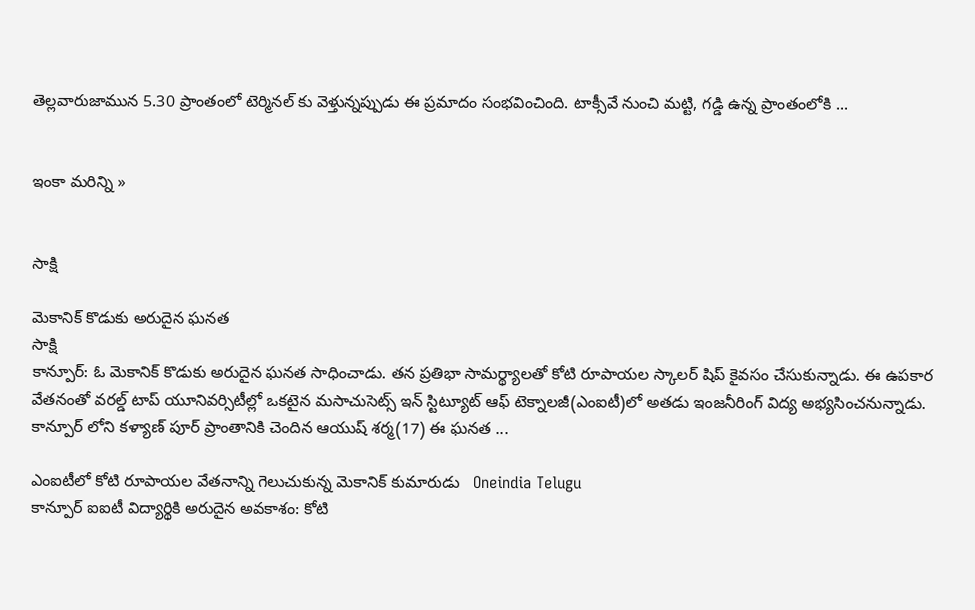తెల్లవారుజామున 5.30 ప్రాంతంలో టెర్మినల్ కు వెళ్తున్నప్పుడు ఈ ప్రమాదం సంభవించింది. టాక్సీవే నుంచి మట్టి, గడ్డి ఉన్న ప్రాంతంలోకి ...


ఇంకా మరిన్ని »


సాక్షి

మెకానిక్ కొడుకు అరుదైన ఘనత
సాక్షి
కాన్పూర్: ఓ మెకానిక్ కొడుకు అరుదైన ఘనత సాధించాడు. తన ప్రతిభా సామర్థ్యాలతో కోటి రూపాయల స్కాలర్ షిప్ కైవసం చేసుకున్నాడు. ఈ ఉపకార వేతనంతో వరల్డ్ టాప్ యూనివర్సిటీల్లో ఒకటైన మసాచుసెట్స్ ఇన్ స్టిట్యూట్ ఆఫ్ టెక్నాలజీ(ఎంఐటీ)లో అతడు ఇంజనీరింగ్ విద్య అభ్యసించనున్నాడు. కాన్పూర్ లోని కళ్యాణ్ పూర్ ప్రాంతానికి చెందిన ఆయుష్ శర్మ(17) ఈ ఘనత ...

ఎంఐటీలో కోటి రూపాయల వేతనాన్ని గెలుచుకున్న మెకానిక్ కుమారుడు   Oneindia Telugu
కాన్పూర్ ఐఐటీ విద్యార్థికి అరుదైన అవకాశం: కోటి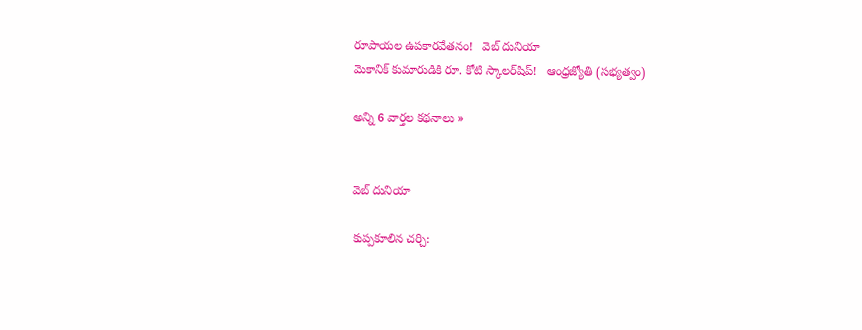రూపాయల ఉపకారవేతనం!   వెబ్ దునియా
మెకానిక్‌ కుమారుడికి రూ. కోటి స్కాలర్‌షిప్‌!   ఆంధ్రజ్యోతి (సభ్యత్వం)

అన్ని 6 వార్తల కథనాలు »


వెబ్ దునియా

కుప్పకూలిన చర్చి: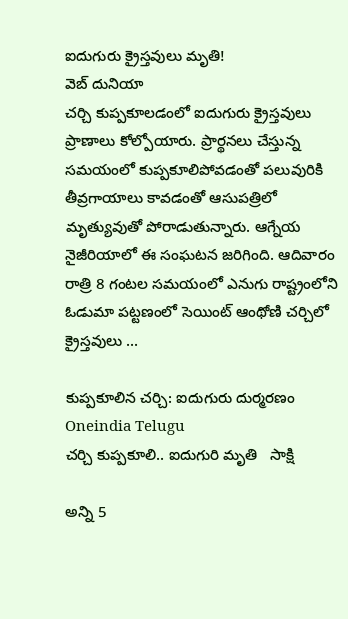ఐదుగురు క్రైస్తవులు మృతి!
వెబ్ దునియా
చర్చి కుప్పకూలడంలో ఐదుగురు క్రైస్తవులు ప్రాణాలు కోల్పోయారు. ప్రార్థనలు చేస్తున్న సమయంలో కుప్పకూలిపోవడంతో పలువురికి తీవ్రగాయాలు కావడంతో ఆసుపత్రిలో మృత్యువుతో పోరాడుతున్నారు. ఆగ్నేయ నైజీరియాలో ఈ సంఘటన జరిగింది. ఆదివారం రాత్రి 8 గంటల సమయంలో ఎనుగు రాష్ట్రంలోని ఓడుమా పట్టణంలో సెయింట్ ఆంథోణి చర్చిలో క్రైస్తవులు ...

కుప్పకూలిన చర్చి: ఐదుగురు దుర్మరణం   Oneindia Telugu
చర్చి కుప్పకూలి.. ఐదుగురి మృతి   సాక్షి

అన్ని 5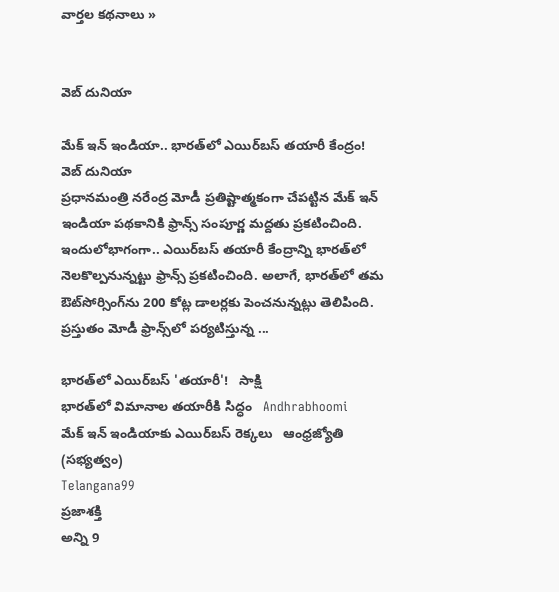వార్తల కథనాలు »


వెబ్ దునియా

మేక్ ఇన్ ఇండియా.. భారత్‌లో ఎయిర్‌బస్ తయారీ కేంద్రం!
వెబ్ దునియా
ప్రధానమంత్రి నరేంద్ర మోడీ ప్రతిష్టాత్మకంగా చేపట్టిన మేక్ ఇన్ ఇండియా పథకానికి ఫ్రాన్స్ సంపూర్ణ మద్దతు ప్రకటించింది. ఇందులోభాగంగా.. ఎయిర్‌బస్ తయారీ కేంద్రాన్ని భారత్‌లో నెలకొల్పనున్నట్టు ఫ్రాన్స్ ప్రకటించింది. అలాగే, భారత్‌లో తమ ఔట్‌సోర్సింగ్‌ను 200 కోట్ల డాలర్లకు పెంచనున్నట్లు తెలిపింది. ప్రస్తుతం మోడీ ఫ్రాన్స్‌లో పర్యటిస్తున్న ...

భారత్‌లో ఎయిర్‌బస్ 'తయారీ'!   సాక్షి
భారత్‌లో విమానాల తయారీకి సిద్ధం   Andhrabhoomi
మేక్‌ ఇన్‌ ఇండియాకు ఎయిర్‌బస్‌ రెక్కలు   ఆంధ్రజ్యోతి (సభ్యత్వం)
Telangana99
ప్రజాశక్తి
అన్ని 9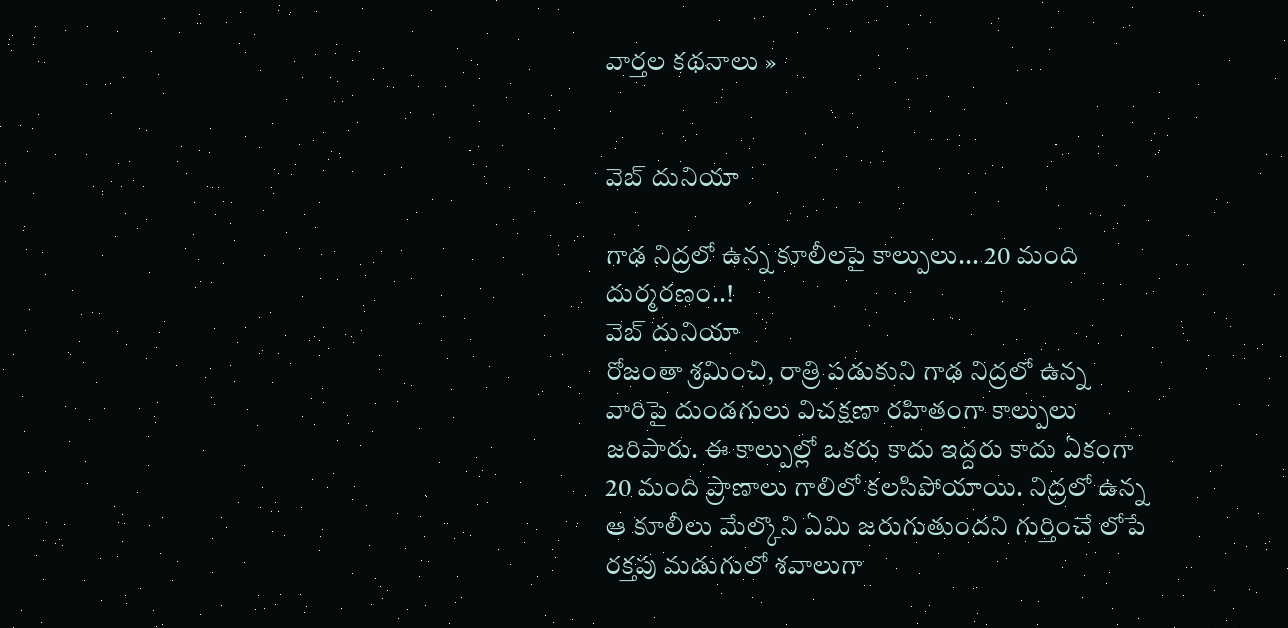వార్తల కథనాలు »


వెబ్ దునియా

గాఢ నిద్రలో ఉన్న కూలీలపై కాల్పులు... 20 మంది దుర్మరణం..!
వెబ్ దునియా
రోజంతా శ్రమించి, రాత్రి పడుకుని గాఢ నిద్రలో ఉన్న వారిపై దుండగులు విచక్షణా రహితంగా కాల్పులు జరిపారు. ఈ కాల్పుల్లో ఒకరు కాదు ఇద్దరు కాదు ఏకంగా 20 మంది ప్రాణాలు గాలిలో కలసిపోయాయి. నిద్రలో ఉన్న ఆ కూలీలు మేల్కొని ఏమి జరుగుతుందని గుర్తించే లోపే రక్తపు మడుగులో శవాలుగా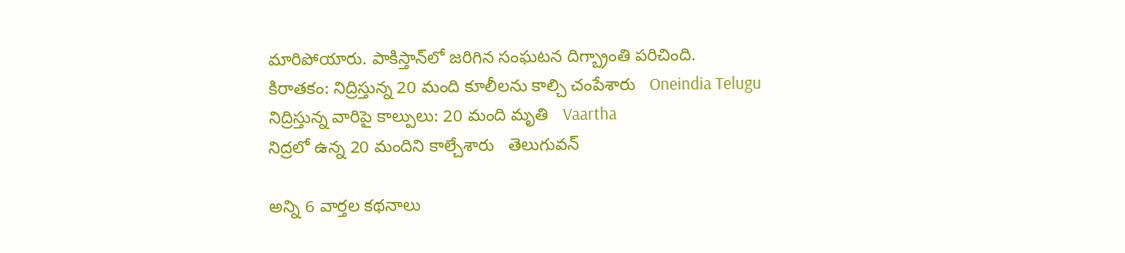మారిపోయారు. పాకిస్తాన్‌లో జరిగిన సంఘటన దిగ్బ్రాంతి పరిచింది.
కిరాతకం: నిద్రిస్తున్న 20 మంది కూలీలను కాల్చి చంపేశారు   Oneindia Telugu
నిద్రిస్తున్న వారిపై కాల్పులు: 20 మంది మృతి   Vaartha
నిద్రలో ఉన్న 20 మందిని కాల్చేశారు   తెలుగువన్

అన్ని 6 వార్తల కథనాలు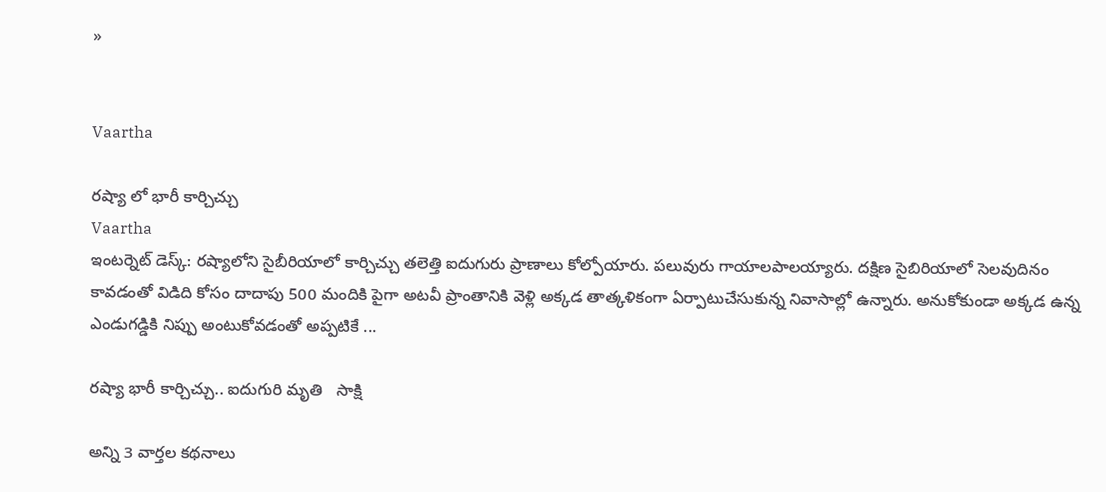»


Vaartha

రష్యా లో భారీ కార్చిచ్చు
Vaartha
ఇంటర్నెట్ డెస్క్: రష్యాలోని సైబీరియాలో కార్చిచ్చు తలెత్తి ఐదుగురు ప్రాణాలు కోల్పోయారు. పలువురు గాయాలపాలయ్యారు. దక్షిణ సైబిరియాలో సెలవుదినం కావడంతో విడిది కోసం దాదాపు 500 మందికి పైగా అటవీ ప్రాంతానికి వెళ్లి అక్కడ తాత్కళికంగా ఏర్పాటుచేసుకున్న నివాసాల్లో ఉన్నారు. అనుకోకుండా అక్కడ ఉన్న ఎండుగడ్డికి నిప్పు అంటుకోవడంతో అప్పటికే ...

రష్యా భారీ కార్చిచ్చు.. ఐదుగురి మృతి   సాక్షి

అన్ని 3 వార్తల కథనాలు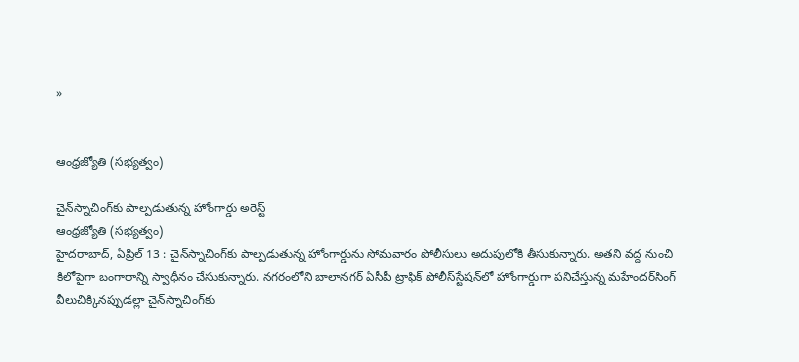»


ఆంధ్రజ్యోతి (సభ్యత్వం)

చైన్‌స్నాచింగ్‌కు పాల్పడుతున్న హోంగార్డు అరెస్ట్‌
ఆంధ్రజ్యోతి (సభ్యత్వం)
హైదరాబాద్‌, ఏప్రిల్‌ 13 : చైన్‌స్నాచింగ్‌కు పాల్పడుతున్న హోంగార్డును సోమవారం పోలీసులు అదుపులోకి తీసుకున్నారు. అతని వద్ద నుంచి కిలోపైగా బంగారాన్ని స్వాధీనం చేసుకున్నారు. నగరంలోని బాలానగర్‌ ఏసీపీ ట్రాఫిక్‌ పోలీస్‌స్టేషన్‌లో హోంగార్డుగా పనిచేస్తున్న మహేందర్‌సింగ్‌ వీలుచిక్కినప్పుడల్లా చైన్‌స్నాచింగ్‌కు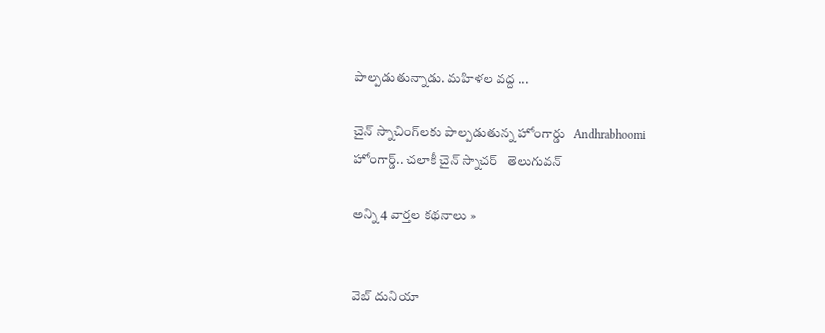పాల్పడుతున్నాడు. మహిళల వద్ద ...

చైన్ స్నాచింగ్‌లకు పాల్పడుతున్న హోంగార్డు   Andhrabhoomi
హోంగార్డ్.. చలాకీ చైన్ స్నాచర్   తెలుగువన్

అన్ని 4 వార్తల కథనాలు »


వెబ్ దునియా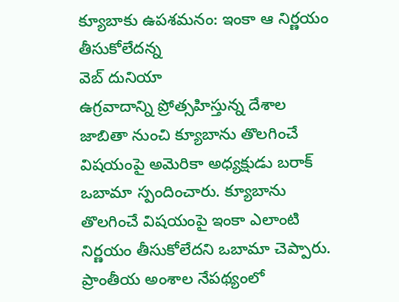క్యూబాకు ఉపశమనం: ఇంకా ఆ నిర్ణయం తీసుకోలేదన్న
వెబ్ దునియా
ఉగ్రవాదాన్ని ప్రోత్సహిస్తున్న దేశాల జాబితా నుంచి క్యూబాను తొలగించే విషయంపై అమెరికా అధ్యక్షుడు బరాక్ ఒబామా స్పందించారు. క్యూబాను తొలగించే విషయంపై ఇంకా ఎలాంటి నిర్ణయం తీసుకోలేదని ఒబామా చెప్పారు. ప్రాంతీయ అంశాల నేపథ్యంలో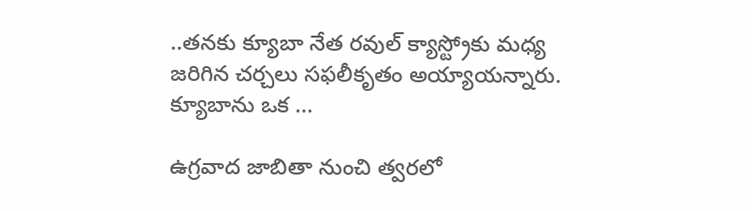..తనకు క్యూబా నేత రవుల్ క్యాస్ట్రోకు మధ్య జరిగిన చర్చలు సఫలీకృతం అయ్యాయన్నారు. క్యూబాను ఒక ...

ఉగ్రవాద జాబితా నుంచి త్వరలో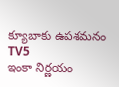క్యూబాకు ఉపశమనం   TV5
ఇంకా నిర్ణయం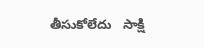తీసుకోలేదు   సాక్షి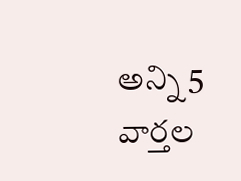అన్ని 5 వార్తల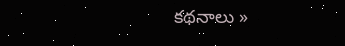కథనాలు »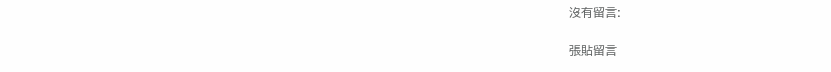沒有留言:

張貼留言